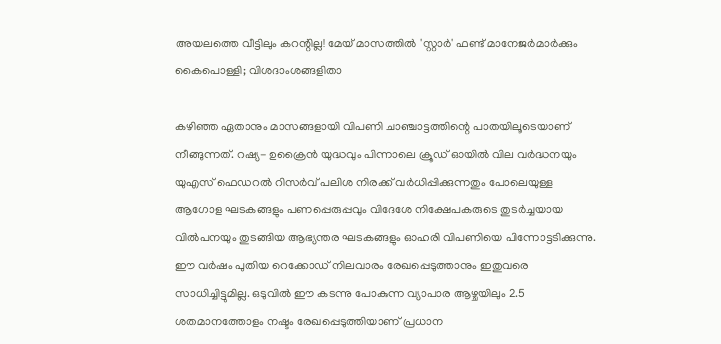അയലത്തെ വീട്ടിലും കറന്റില്ല! മേയ് മാസത്തില്‍ 'സ്റ്റാര്‍' ഫണ്ട് മാനേജര്‍മാര്‍ക്കും കൈപൊള്ളി; വിശദാംശങ്ങളിതാ

കഴിഞ്ഞ ഏതാനും മാസങ്ങളായി വിപണി ചാഞ്ചാട്ടത്തിന്റെ പാതയിലൂടെയാണ് നീങ്ങുന്നത്. റഷ്യ- ഉക്രൈന്‍ യുദ്ധവും പിന്നാലെ ക്രൂഡ് ഓയില്‍ വില വര്‍ദ്ധനയും യുഎസ് ഫെഡറല്‍ റിസര്‍വ് പലിശ നിരക്ക് വര്‍ധിപ്പിക്കുന്നതും പോലെയുള്ള ആഗോള ഘടകങ്ങളും പണപ്പെരുപ്പവും വിദേശേ നിക്ഷേപകരുടെ തുടര്‍ച്ചയായ വില്‍പനയും തുടങ്ങിയ ആഭ്യന്തര ഘടകങ്ങളും ഓഹരി വിപണിയെ പിന്നോട്ടടിക്കുന്നു. ഈ വര്‍ഷം പുതിയ റെക്കോഡ് നിലവാരം രേഖപ്പെടുത്താനും ഇതുവരെ സാധിച്ചിട്ടുമില്ല. ഒടുവില്‍ ഈ കടന്നു പോകുന്ന വ്യാപാര ആഴ്ചയിലും 2.5 ശതമാനത്തോളം നഷ്ടം രേഖപ്പെടുത്തിയാണ് പ്രധാന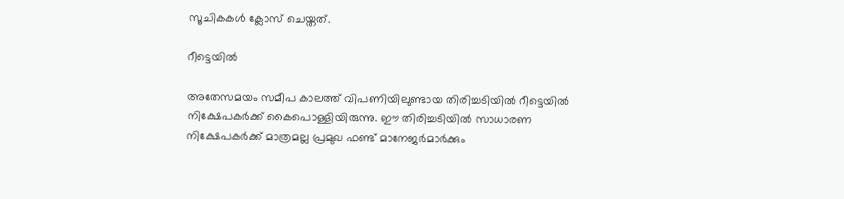സൂചികകള്‍ ക്ലോസ് ചെയ്തത്.

റീട്ടെയില്‍

അതേസമയം സമീപ കാലത്ത് വിപണിയിലുണ്ടായ തിരിച്ചടിയില്‍ റീട്ടെയില്‍ നിക്ഷേപകര്‍ക്ക് കൈപൊള്ളിയിരുന്നു. ഈ തിരിച്ചടിയില്‍ സാധാരണ നിക്ഷേപകര്‍ക്ക് മാത്രമല്ല പ്രമുഖ ഫണ്ട് മാനേജര്‍മാര്‍ക്കും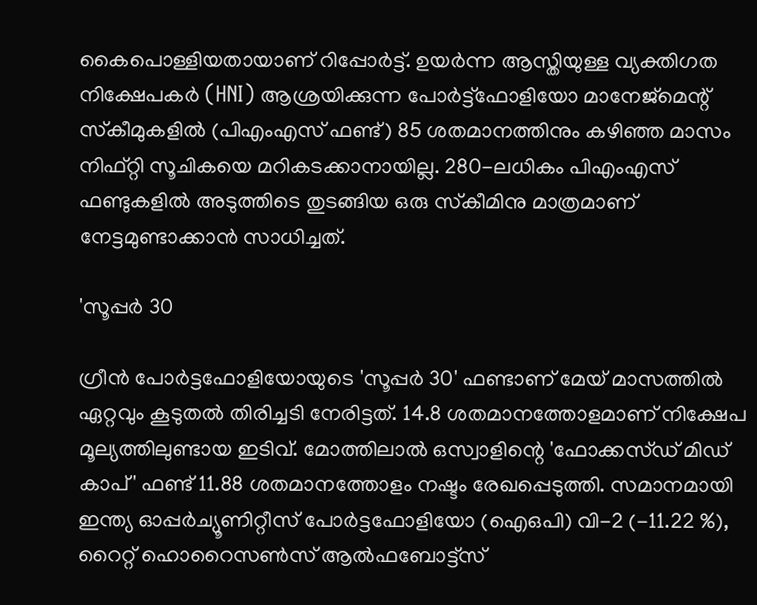കൈപൊള്ളിയതായാണ് റിപ്പോര്‍ട്ട്. ഉയര്‍ന്ന ആസ്തിയുള്ള വ്യക്തിഗത നിക്ഷേപകര്‍ (HNI) ആശ്രയിക്കുന്ന പോര്‍ട്ട്‌ഫോളിയോ മാനേജ്‌മെന്റ് സ്‌കീമുകളില്‍ (പിഎംഎസ് ഫണ്ട്) 85 ശതമാനത്തിനും കഴിഞ്ഞ മാസം നിഫ്റ്റി സൂചികയെ മറികടക്കാനായില്ല. 280-ലധികം പിഎംഎസ് ഫണ്ടുകളില്‍ അടുത്തിടെ തുടങ്ങിയ ഒരു സ്‌കീമിനു മാത്രമാണ് നേട്ടമുണ്ടാക്കാന്‍ സാധിച്ചത്.

'സൂപ്പര്‍ 30

ഗ്രീന്‍ പോര്‍ട്ടഫോളിയോയുടെ 'സൂപ്പര്‍ 30' ഫണ്ടാണ് മേയ് മാസത്തില്‍ ഏറ്റവും കൂടുതല്‍ തിരിച്ചടി നേരിട്ടത്. 14.8 ശതമാനത്തോളമാണ് നിക്ഷേപ മൂല്യത്തിലുണ്ടായ ഇടിവ്. മോത്തിലാല്‍ ഒസ്വാളിന്റെ 'ഫോക്കസ്ഡ് മിഡ് കാപ്' ഫണ്ട് 11.88 ശതമാനത്തോളം നഷ്ടം രേഖപ്പെടുത്തി. സമാനമായി ഇന്ത്യ ഓപ്പര്‍ച്യൂണിറ്റീസ് പോര്‍ട്ടഫോളിയോ (ഐഒപി) വി-2 (-11.22 %), റൈറ്റ് ഹൊറൈസണ്‍സ് ആല്‍ഫബോട്ട്‌സ്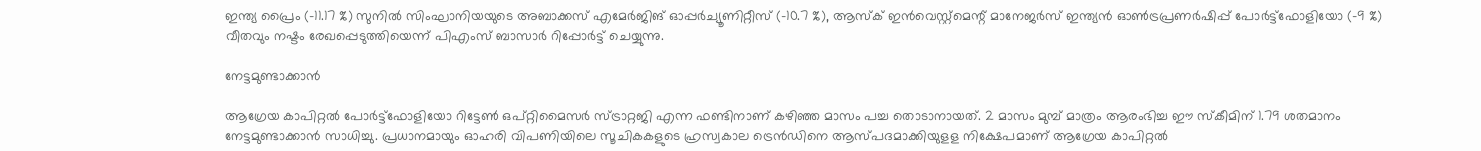ഇന്ത്യ പ്രൈം (-11.17 %) സുനില്‍ സിംഘാനിയയുടെ അബാക്കസ് എമേര്‍ജിങ് ഓപ്പര്‍ച്യൂണിറ്റീസ് (-10.7 %), ആസ്‌ക് ഇന്‍വെസ്റ്റ്‌മെന്റ് മാനേജര്‍സ് ഇന്ത്യന്‍ ഓണ്‍ട്രപ്രണര്‍ഷിപ്പ് പോര്‍ട്ട്‌ഫോളിയോ (-9 %) വീതവും നഷ്ടം രേഖപ്പെടുത്തിയെന്ന് പിഎംസ് ബാസാര്‍ റിപ്പോര്‍ട്ട് ചെയ്യുന്നു.

നേട്ടമുണ്ടാക്കാന്‍

ആഗ്രേയ കാപിറ്റല്‍ പോര്‍ട്ട്‌ഫോളിയോ റിട്ടേണ്‍ ഒപ്റ്റിമൈസര്‍ സ്ട്രാറ്റജി എന്ന ഫണ്ടിനാണ് കഴിഞ്ഞ മാസം പച്ച തൊടാനായത്. 2 മാസം മുമ്പ് മാത്രം ആരംഭിച്ച ഈ സ്‌കീമിന് 1.79 ശതമാനം നേട്ടമുണ്ടാക്കാന്‍ സാധിച്ചു. പ്രധാനമായും ഓഹരി വിപണിയിലെ സൂചികകളുടെ ഹ്രസ്വകാല ട്രെന്‍ഡിനെ ആസ്പദമാക്കിയുളള നിക്ഷേപമാണ് ആഗ്രേയ കാപിറ്റല്‍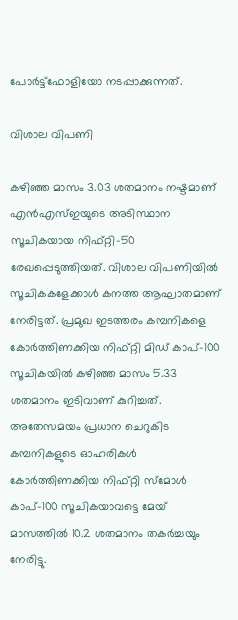പോര്‍ട്ട്‌ഫോളിയോ നടപ്പാക്കുന്നത്.

വിശാല വിപണി

കഴിഞ്ഞ മാസം 3.03 ശതമാനം നഷ്ടമാണ് എന്‍എസ്ഇയുടെ അടിസ്ഥാന സൂചികയായ നിഫ്റ്റി-50 രേഖപ്പെടുത്തിയത്. വിശാല വിപണിയില്‍ സൂചികകളേക്കാള്‍ കനത്ത ആഘാതമാണ് നേരിട്ടത്. പ്രമുഖ ഇടത്തരം കമ്പനികളെ കോര്‍ത്തിണക്കിയ നിഫ്റ്റി മിഡ് കാപ്-100 സൂചികയില്‍ കഴിഞ്ഞ മാസം 5.33 ശതമാനം ഇടിവാണ് കുറിച്ചത്. അതേസമയം പ്രധാന ചെറുകിട കമ്പനികളുടെ ഓഹരികള്‍ കോര്‍ത്തിണക്കിയ നിഫ്റ്റി സ്‌മോള്‍ കാപ്-100 സൂചികയാവട്ടെ മേയ് മാസത്തില്‍ 10.2 ശതമാനം തകര്‍ച്ചയും നേരിട്ടു.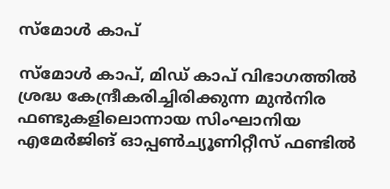സ്‌മോള്‍ കാപ്

സ്‌മോള്‍ കാപ്, മിഡ് കാപ് വിഭാഗത്തില്‍ ശ്രദ്ധ കേന്ദ്രീകരിച്ചിരിക്കുന്ന മുന്‍നിര ഫണ്ടുകളിലൊന്നായ സിംഘാനിയ എമേര്‍ജിങ് ഓപ്പണ്‍ച്യൂണിറ്റീസ് ഫണ്ടില്‍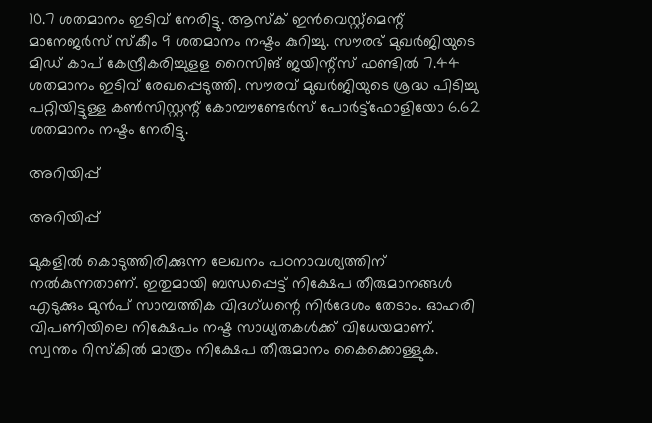10.7 ശതമാനം ഇടിവ് നേരിട്ടു. ആസ്‌ക് ഇന്‍വെസ്റ്റ്‌മെന്റ് മാനേജര്‍സ് സ്‌കീം 9 ശതമാനം നഷ്ടം കുറിച്ചു. സൗരഭ് മുഖര്‍ജിയുടെ മിഡ് കാപ് കേന്ദ്രീകരിച്ചുളള റൈസിങ് ജയിന്റ്‌സ് ഫണ്ടില്‍ 7.44 ശതമാനം ഇടിവ് രേഖപ്പെടുത്തി. സൗരവ് മുഖര്‍ജിയുടെ ശ്രദ്ധ പിടിച്ചു പറ്റിയിട്ടുള്ള കണ്‍സിസ്റ്റന്റ് കോമ്പൗണ്ടേര്‍സ് പോര്‍ട്ട്‌ഫോളിയോ 6.62 ശതമാനം നഷ്ടം നേരിട്ടു.

അറിയിപ്പ്

അറിയിപ്പ്

മുകളില്‍ കൊടുത്തിരിക്കുന്ന ലേഖനം പഠനാവശ്യത്തിന് നല്‍കുന്നതാണ്. ഇതുമായി ബന്ധപ്പെട്ട് നിക്ഷേപ തീരുമാനങ്ങള്‍ എടുക്കും മുന്‍പ് സാമ്പത്തിക വിദഗ്ധന്റെ നിര്‍ദേശം തേടാം. ഓഹരി വിപണിയിലെ നിക്ഷേപം നഷ്ട സാധ്യതകള്‍ക്ക് വിധേയമാണ്. സ്വന്തം റിസ്‌കില്‍ മാത്രം നിക്ഷേപ തീരുമാനം കൈക്കൊള്ളുക.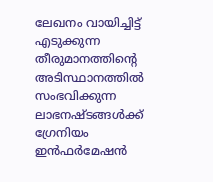ലേഖനം വായിച്ചിട്ട് എടുക്കുന്ന തീരുമാനത്തിന്റെ അടിസ്ഥാനത്തില്‍ സംഭവിക്കുന്ന ലാഭനഷ്ടങ്ങള്‍ക്ക് ഗ്രേനിയം ഇന്‍ഫര്‍മേഷന്‍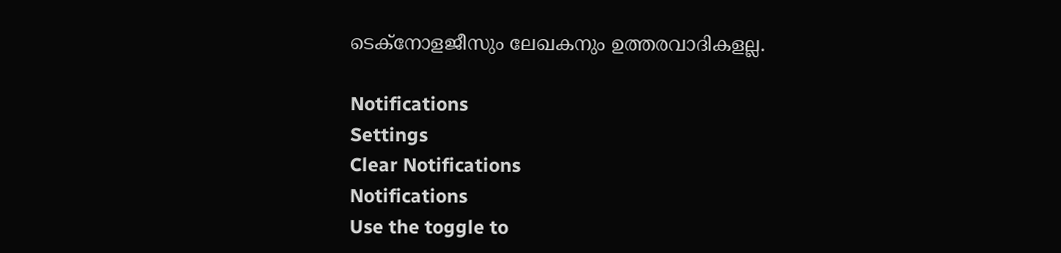ടെക്‌നോളജീസും ലേഖകനും ഉത്തരവാദികളല്ല.

Notifications
Settings
Clear Notifications
Notifications
Use the toggle to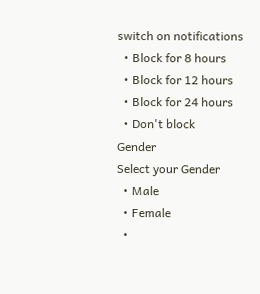switch on notifications
  • Block for 8 hours
  • Block for 12 hours
  • Block for 24 hours
  • Don't block
Gender
Select your Gender
  • Male
  • Female
  •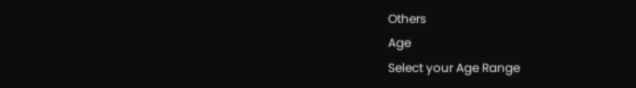Others
Age
Select your Age Range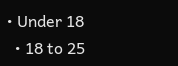• Under 18
  • 18 to 25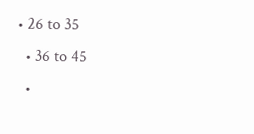• 26 to 35
  • 36 to 45
  •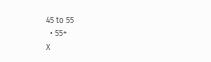45 to 55
  • 55+
X